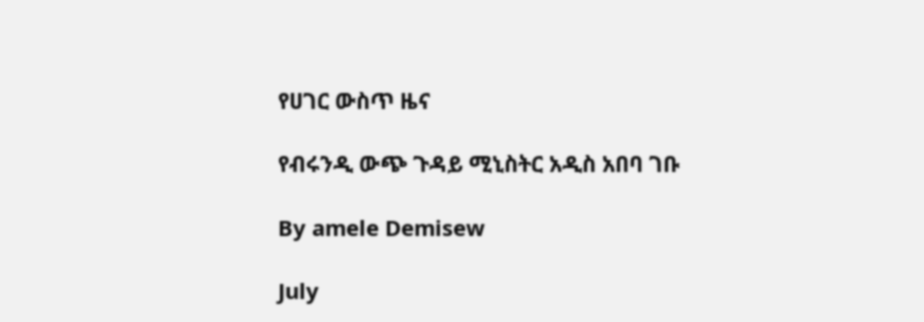የሀገር ውስጥ ዜና

የብሩንዲ ውጭ ጉዳይ ሚኒስትር አዲስ አበባ ገቡ

By amele Demisew

July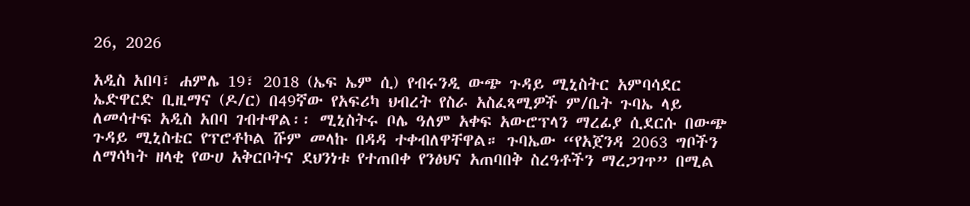26, 2026

አዲስ አበባ፣ ሐምሌ 19፣ 2018 (ኤፍ ኤም ሲ) የብሩንዲ ውጭ ጉዳይ ሚኒስትር አምባሳደር ኤድዋርድ ቢዚማና (ዶ/ር) በ49ኛው የአፍሪካ ህብረት የስራ አስፈጻሚዎች ም/ቤት ጉባኤ ላይ ለመሳተፍ አዲስ አበባ ገብተዋል፡፡ ሚኒስትሩ ቦሌ ዓለም አቀፍ አውሮፕላን ማረፊያ ሲደርሱ በውጭ ጉዳይ ሚኒስቴር የፕሮቶኮል ሹም መላኩ በዳዳ ተቀብለዋቸዋል። ጉባኤው “የአጀንዳ 2063 ግቦችን ለማሳካት ዘላቂ የውሀ አቅርቦትና ደህንነቱ የተጠበቀ የንፅህና አጠባበቅ ስረዓቶችን ማረጋገጥ” በሚል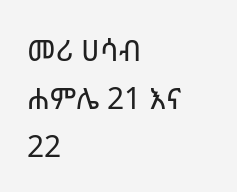መሪ ሀሳብ ሐምሌ 21 እና 22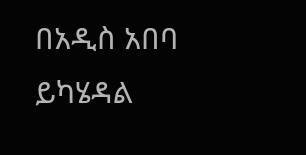በአዲስ አበባ ይካሄዳል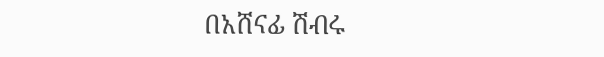በአሸናፊ ሽብሩ